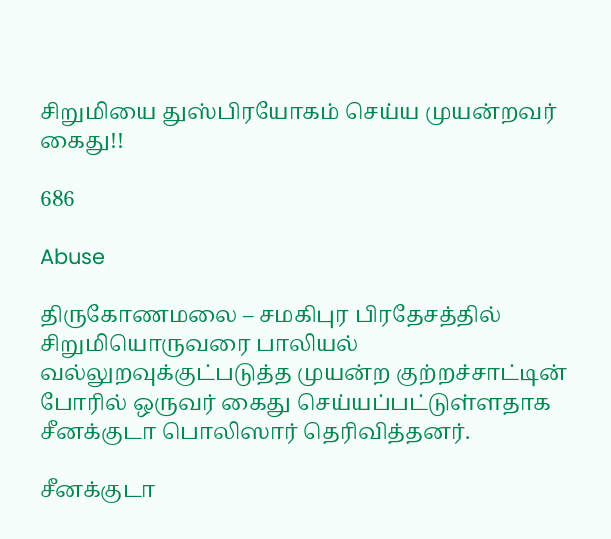சிறுமியை துஸ்பிரயோகம் செய்ய முயன்றவர் கைது!!

686

Abuse

திருகோணமலை – சமகிபுர பிரதேசத்தில் சிறுமியொருவரை பாலியல் வல்லுறவுக்குட்படுத்த முயன்ற குற்றச்சாட்டின் போரில் ஒருவர் கைது செய்யப்பட்டுள்ளதாக சீனக்குடா பொலிஸார் தெரிவித்தனர்.

சீனக்குடா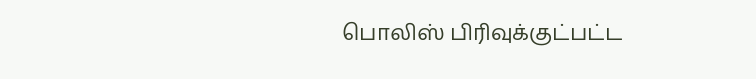பொலிஸ் பிரிவுக்குட்பட்ட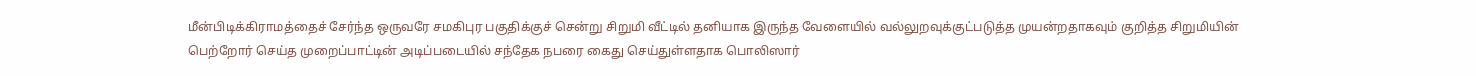மீன்பிடிக்கிராமத்தைச் சேர்ந்த ஒருவரே சமகிபுர பகுதிக்குச் சென்று சிறுமி வீட்டில் தனியாக இருந்த வேளையில் வல்லுறவுக்குட்படுத்த முயன்றதாகவும் குறித்த சிறுமியின் பெற்றோர் செய்த முறைப்பாட்டின் அடிப்படையில் சந்தேக நபரை கைது செய்துள்ளதாக பொலிஸார்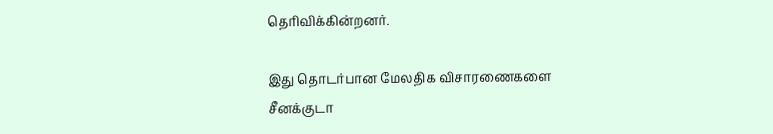தெரிவிக்கின்றனர்.

இது தொடர்பான மேலதிக விசாரணைகளை சீனக்குடா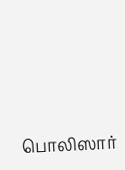பொலிஸார்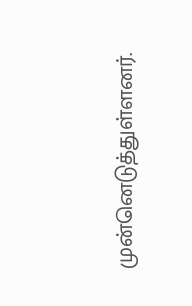முன்னெடுத்துள்ளனர்.